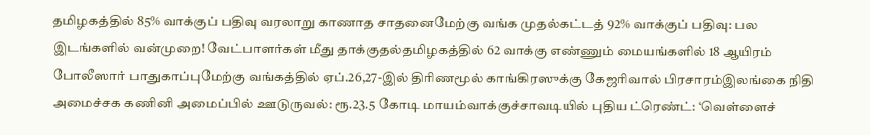தமிழகத்தில் 85% வாக்குப் பதிவு வரலாறு காணாத சாதனைமேற்கு வங்க முதல்கட்டத் 92% வாக்குப் பதிவு: பல இடங்களில் வன்முறை! வேட்பாளர்கள் மீது தாக்குதல்தமிழகத்தில் 62 வாக்கு எண்ணும் மையங்களில் 18 ஆயிரம் போலீஸார் பாதுகாப்புமேற்கு வங்கத்தில் ஏப்.26,27-இல் திரிணமூல் காங்கிரஸுக்கு கேஜரிவால் பிரசாரம்இலங்கை நிதி அமைச்சக கணினி அமைப்பில் ஊடுருவல்: ரூ.23.5 கோடி மாயம்வாக்குச்சாவடியில் புதிய ட்ரெண்ட்: ‘வெள்ளைச்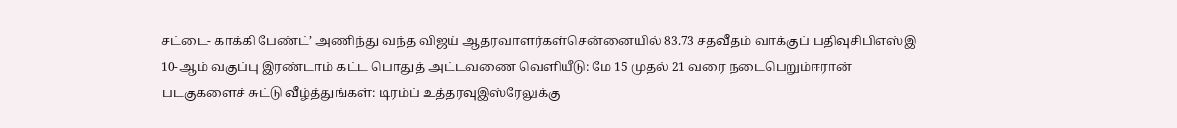சட்டை- காக்கி பேண்ட்’ அணிந்து வந்த விஜய் ஆதரவாளர்கள்சென்னையில் 83.73 சதவீதம் வாக்குப் பதிவுசிபிஎஸ்இ 10-ஆம் வகுப்பு இரண்டாம் கட்ட பொதுத் அட்டவணை வெளியீடு: மே 15 முதல் 21 வரை நடைபெறும்ஈரான் படகுகளைச் சுட்டு வீழ்த்துங்கள்: டிரம்ப் உத்தரவுஇஸ்ரேலுக்கு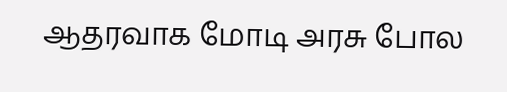ஆதரவாக மோடி அரசு போல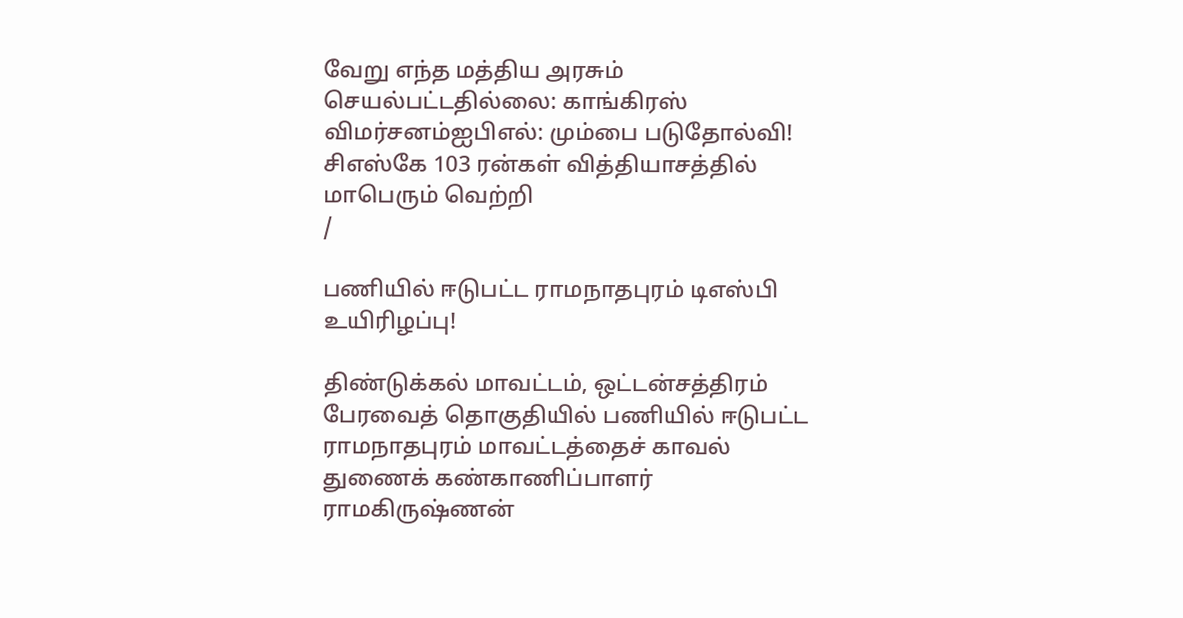வேறு எந்த மத்திய அரசும் செயல்பட்டதில்லை: காங்கிரஸ் விமர்சனம்ஐபிஎல்: மும்பை படுதோல்வி! சிஎஸ்கே 103 ரன்கள் வித்தியாசத்தில் மாபெரும் வெற்றி
/

பணியில் ஈடுபட்ட ராமநாதபுரம் டிஎஸ்பி உயிரிழப்பு!

திண்டுக்கல் மாவட்டம், ஒட்டன்சத்திரம் பேரவைத் தொகுதியில் பணியில் ஈடுபட்ட ராமநாதபுரம் மாவட்டத்தைச் காவல் துணைக் கண்காணிப்பாளர் ராமகிருஷ்ணன்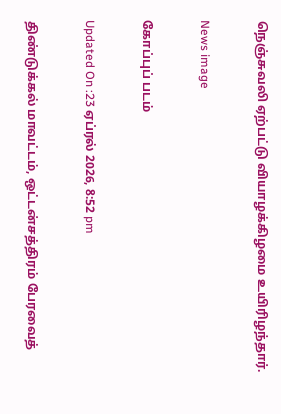நெஞ்சுவலி ஏற்பட்டு வியாழக்கிழமை உயிரிழந்தார்.

News image

கோப்புப் படம்

Updated On :23 ஏப்ரல் 2026, 8:52 pm

திண்டுக்கல் மாவட்டம், ஒட்டன்சத்திரம் பேரவைத்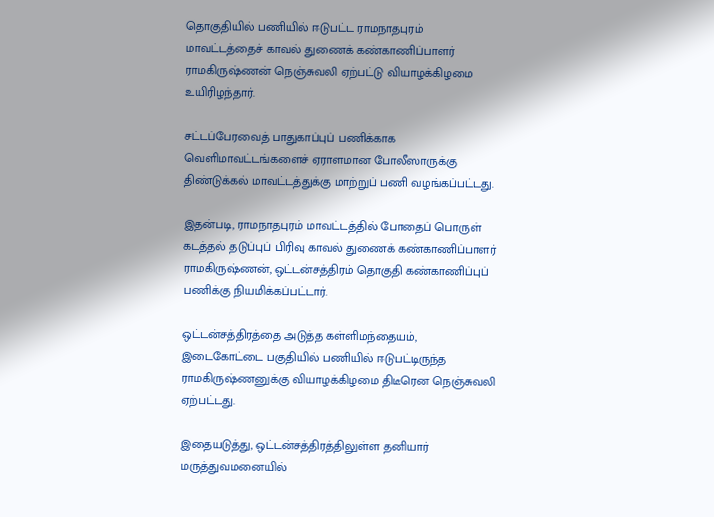தொகுதியில் பணியில் ஈடுபட்ட ராமநாதபுரம் மாவட்டத்தைச் காவல் துணைக் கண்காணிப்பாளர் ராமகிருஷ்ணன் நெஞ்சுவலி ஏற்பட்டு வியாழக்கிழமை உயிரிழந்தார்.

சட்டப்பேரவைத் பாதுகாப்புப் பணிக்காக வெளிமாவட்டங்களைச் ஏராளமான போலீஸாருக்கு திண்டுக்கல் மாவட்டத்துக்கு மாற்றுப் பணி வழங்கப்பட்டது.

இதன்படி, ராமநாதபுரம் மாவட்டத்தில் போதைப் பொருள் கடத்தல் தடுப்புப் பிரிவு காவல் துணைக் கண்காணிப்பாளர் ராமகிருஷ்ணன், ஒட்டன்சத்திரம் தொகுதி கண்காணிப்புப் பணிக்கு நியமிக்கப்பட்டார்.

ஒட்டன்சத்திரத்தை அடுத்த கள்ளிமந்தையம், இடைகோட்டை பகுதியில் பணியில் ஈடுபட்டிருந்த ராமகிருஷ்ணனுக்கு வியாழக்கிழமை திடீரென நெஞ்சுவலி ஏற்பட்டது.

இதையடுத்து, ஒட்டன்சத்திரத்திலுள்ள தனியார் மருத்துவமனையில்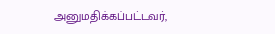அனுமதிக்கப்பட்டவர்,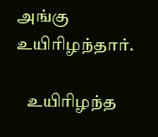அங்கு உயிரிழந்தார்.

   உயிரிழந்த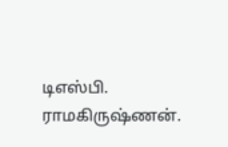டிஎஸ்பி. ராமகிருஷ்ணன்.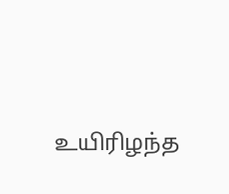உயிரிழந்த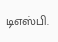டிஎஸ்பி.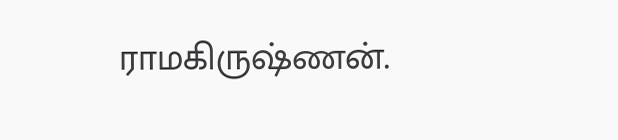ராமகிருஷ்ணன்.